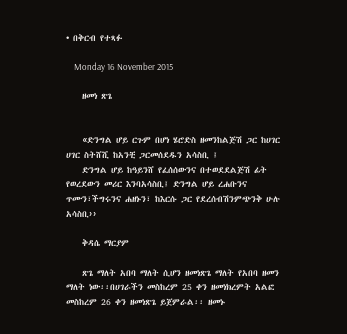• በቅርብ የተጻፉ

    Monday 16 November 2015

    ዘመነ ጽጌ


    «ድንግል ሆይ ርጉም በሆነ ሄሮድስ ዘመንከልጅሽ ጋር ከሀገር ሀገር ስትሸሺ ከአንቺ ጋርመሰደዱን አሳስቢ ፤
    ድንግል ሆይ ከዓይንሸ የፈሰሰውንና በተወደደልጅሽ ፊት የወረደውን መሪር እንባአሳስቢ፤ ድንግል ሆይ ረሐቡንና ጥሙን፣ችግሩንና ሐዘኑን፣ ከእርሱ ጋር የደረሰብሽንምጭንቅ ሁሉ አሳስቢ››

    ቅዳሴ ማርያም

    ጽጌ ማለት አበባ ማለት ሲሆን ዘመነጽጌ ማለት የአበባ ዘመን ማለት ነው፡፡በሀገራችን መስከረም 25 ቀን ዘመነክረምት አልፎ መስከረም 26 ቀን ዘመነጽጌ ይጀምራል፡፡ ዘመኑ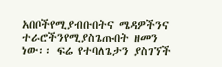አበቦችየሚያብቡበትና ሜዳዎችንና ተራሮችንየሚያስጌጡበት ዘመን ነው፡፡ ፍሬ የተባለጌታን ያስገኘች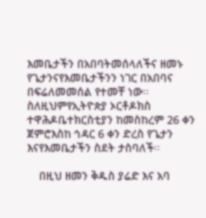እመቤታችን በአበባትመሰላለችና ዘመኑ የጌታንናየእመቤታችንን ነገር በአበባና በፍሬለመመሰል የተመቸ ነው፡፡ስለዚህምየኢትዮጵያ ኦርቶዶክስ ተዋሕዶቤተክርስቲያን ከመስከረም 26 ቀን ጀምሮእስከ ኅዳር 6 ቀን ድረስ የጌታን እናየእመቤታችን ስደት ታስባለች፡፡

    በዚህ ዘመን ቅዱስ ያሬድ እና አባ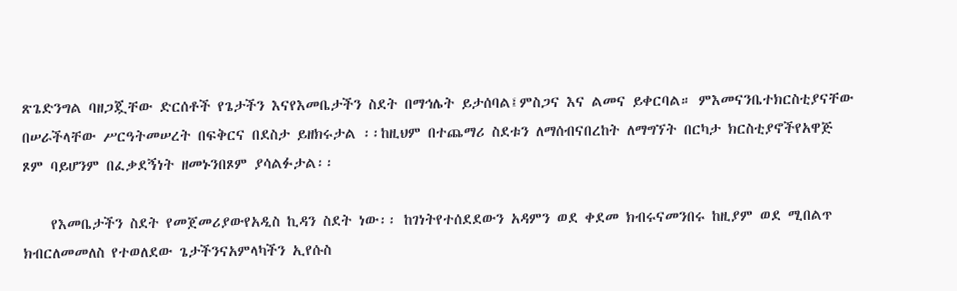ጽጌድንግል ባዘጋጇቸው ድርሰቶች የጌታችን እናየእመቤታችን ስደት በማኅሌት ይታሰባል፤ምስጋና እና ልመና ይቀርባል። ምእመናንቤተክርስቲያናቸው በሠራችላቸው ሥርዓትመሠረት በፍቅርና በደስታ ይዘክሩታል ፡፡ከዚህም በተጨማሪ ስደቱን ለማሰብናበረከት ለማግኘት በርካታ ክርስቲያኖችየአዋጅ ጾም ባይሆንም በፈቃደኝነት ዘመኑንበጾም ያሳልፉታል፡፡

    የእመቤታችን ስደት የመጀመሪያውየአዲስ ኪዳን ስደት ነው፡፡ ከገነትየተሰደደውን አዳምን ወደ ቀደመ ክብሩናመንበሩ ከዚያም ወደ ሚበልጥ ክብርለመመለስ የተወለደው ጌታችንናአምላካችን ኢየሱስ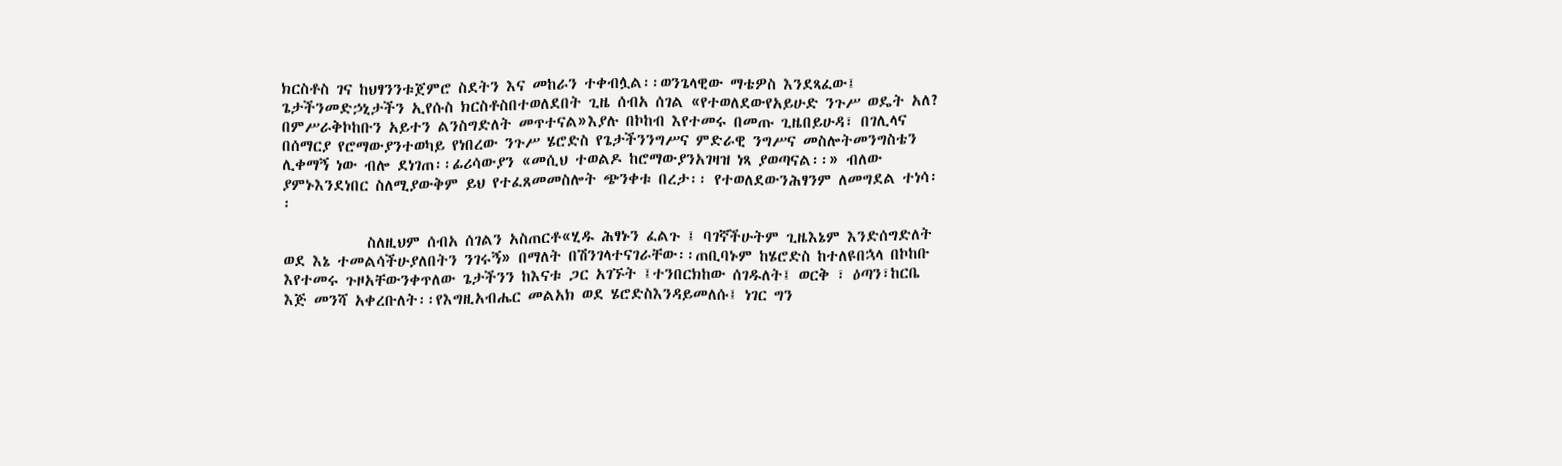ክርስቶስ ገና ከህፃንንቱጀምሮ ስደትን እና መከራን ተቀብሏል፡፡ወንጌላዊው ማቴዎስ እንደጻፈው፤ ጌታችንመድኃኒታችን ኢየሱስ ክርስቶስበተወለደበት ጊዜ ሰብአ ሰገል «የተወለደውየአይሁድ ንጉሥ ወዴት አለ? በምሥራቅኮከቡን አይተን ልንስግድለት መጥተናል»እያሉ በኮከብ እየተመሩ በመጡ ጊዜበይሁዳ፣ በገሊላና በሰማርያ የሮማውያንተወካይ የነበረው ንጉሥ ሄሮድስ የጌታችንንግሥና ምድራዊ ንግሥና መስሎትመንግስቴን ሊቀማኝ ነው ብሎ ደነገጠ፡፡ፊሪሳውያን «መሲህ ተወልዶ ከሮማውያንአገዛዝ ነጻ ያወጣናል፡፡» ብለው ያምኑእንደነበር ስለሚያውቅም ይህ የተፈጸመመስሎት ጭንቀቱ በረታ፡፡ የተወለደውንሕፃንም ለመግደል ተነሳ፡፡

            ስለዚህም ሰብአ ሰገልን አስጠርቶ«ሂዱ ሕፃኑን ፈልጉ ፤ ባገኛችሁትም ጊዜእኔም እንድሰግድለት ወደ እኔ ተመልሳችሁያለበትን ንገሩኝ» በማለት በሽንገላተናገራቸው፡፡ጠቢባኑም ከሄሮድስ ከተለዩበኋላ በኮከቡ እየተመሩ ጉዞአቸውንቀጥለው ጌታችንን ከእናቱ ጋር አገኙት ፤ተንበርክከው ሰገዱለት፤ ወርቅ ፣ ዕጣን፣ከርቤ እጅ መንሻ አቀረቡለት፡፡የእግዚአብሔር መልአክ ወደ ሄሮድስእንዳይመለሱ፤ ነገር ግን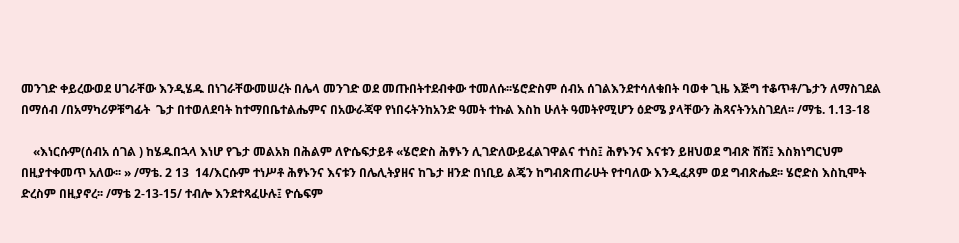መንገድ ቀይረውወደ ሀገራቸው እንዲሄዱ በነገራቸውመሠረት በሌላ መንገድ ወደ መጡበትተደብቀው ተመለሱ፡፡ሄሮድስም ሰብአ ሰገልእንደተሳለቁበት ባወቀ ጊዜ እጅግ ተቆጥቶ/ጌታን ለማስገደል በማሰብ /በአማካሪዎቹግፊት  ጌታ በተወለደባት ከተማበቤተልሔምና በአውራጃዋ የነበሩትንከአንድ ዓመት ተኩል እስከ ሁለት ዓመትየሚሆን ዕድሜ ያላቸውን ሕጻናትንአስገደለ፡፡ /ማቴ. 1.13-18

    «እነርሱም(ሰብአ ሰገል ) ከሄዱበኋላ እነሆ የጌታ መልአክ በሕልም ለዮሴፍታይቶ «ሄሮድስ ሕፃኑን ሊገድለውይፈልገዋልና ተነስ፤ ሕፃኑንና እናቱን ይዘህወደ ግብጽ ሽሸ፤ እስክነግርህም በዚያተቀመጥ አለው፡፡ » /ማቴ. 2 13  14/እርሱም ተነሥቶ ሕፃኑንና እናቱን በሌሊትያዘና ከጌታ ዘንድ በነቢይ ልጄን ከግብጽጠራሁት የተባለው እንዲፈጸም ወደ ግብጽሔደ፡፡ ሄሮድስ እስኪሞት ድረስም በዚያኖረ፡፡ /ማቴ 2-13-15/ ተብሎ እንደተጻፈሁሉ፤ ዮሴፍም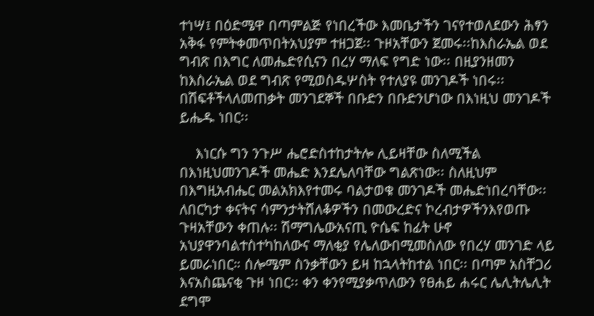ተነሣ፤ በዕድሜዋ በጣምልጅ የነበረችው እመቤታችን ገናየተወለደውን ሕፃን አቅፋ የምትቀመጥበትአህያም ተዘጋጀ፡፡ ጉዞአቸውን ጀመሩ፡፡ከእስራኤል ወደ ግብጽ በእግር ለመሔድየሲናን በረሃ ማለፍ የግድ ነው፡፡ በዚያንዘመን ከእስራኤል ወደ ግብጽ የሚወስዱሦስት የተለያዩ መንገዶች ነበሩ፡፡ በሽፍቶችላለመጠቃት መንገደኞች በቡድን በቡድንሆነው በእነዚህ መንገዶች ይሔዱ ነበር፡፡

    እነርሱ ግን ንጉሥ ሔሮድስተከታትሎ ሊይዛቸው ስለሚችል በእነዚህመንገዶች መሔድ እንደሌለባቸው ግልጽነው፡፡ ስለዚህም በእግዚአብሔር መልአክእየተመሩ ባልታወቁ መንገዶች መሔድነበረባቸው፡፡ ለበርካታ ቀናትና ሳምንታትሸለቆዎችን በመውረድና ኮረብታዎችንእየወጡ ጉዛአቸውን ቀጠሉ፡፡ ሽማግሌውአናጢ ዮሴፍ ከፊት ሁኖ አህያዋንባልተስተካከለውና ማለቂያ የሌለውበሚመስለው የበረሃ መንገድ ላይ ይመራነበር። ሰሎሜም ስንቃቸውን ይዛ ከኋላትከተል ነበር፡፡ በጣም አስቸጋሪ እናአስጨናቂ ጉዞ ነበር፡፡ ቀን ቀንየሚያቃጥለውን የፀሐይ ሐሩር ሌሊትሌሊት ደግሞ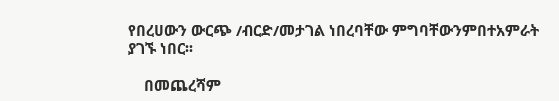የበረሀውን ውርጭ /ብርድ/መታገል ነበረባቸው ምግባቸውንምበተአምራት ያገኙ ነበር፡፡

    በመጨረሻም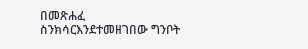በመጽሐፈ ስንክሳርእንደተመዘገበው ግንቦት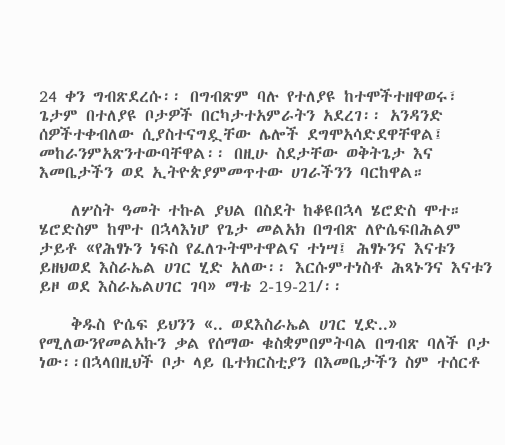24 ቀን ግብጽደረሱ፡፡ በግብጽም ባሉ የተለያዩ ከተሞችተዘዋወሩ፣ ጌታም በተለያዩ ቦታዎች በርካታተአምራትን አደረገ፡፡ አንዳንድ ሰዎችተቀብለው ሲያስተናግዷቸው ሌሎች ደግሞአሳድደዋቸዋል፤ መከራንምአጽንተውባቸዋል፡፡ በዚሁ ስደታቸው ወቅትጌታ እና እመቤታችን ወደ ኢትዮጵያምመጥተው ሀገራችንን ባርከዋል።

    ለሦስት ዓመት ተኩል ያህል በስደት ከቆዩበኋላ ሄሮድስ ሞተ። ሄሮድስም ከሞተ በኋላእነሆ የጌታ መልአክ በግብጽ ለዮሴፍበሕልም ታይቶ «የሕፃኑን ነፍስ የፈለጉትሞተዋልና ተነሣ፤ ሕፃኑንና እናቱን ይዘህወደ እስራኤል ሀገር ሂድ አለው፡፡ እርሱምተነስቶ ሕጻኑንና እናቱን ይዞ ወደ እስራኤልሀገር ገባ» ማቴ 2-19-21/፡፡

    ቅዱስ ዮሴፍ ይህንን «.. ወደእስራኤል ሀገር ሂድ..» የሚለውንየመልአኩን ቃል የሰማው ቁስቋምበምትባል በግብጽ ባለች ቦታ ነው፡፡በኋላበዚህች ቦታ ላይ ቤተክርስቲያን በእመቤታችን ስም ተሰርቶ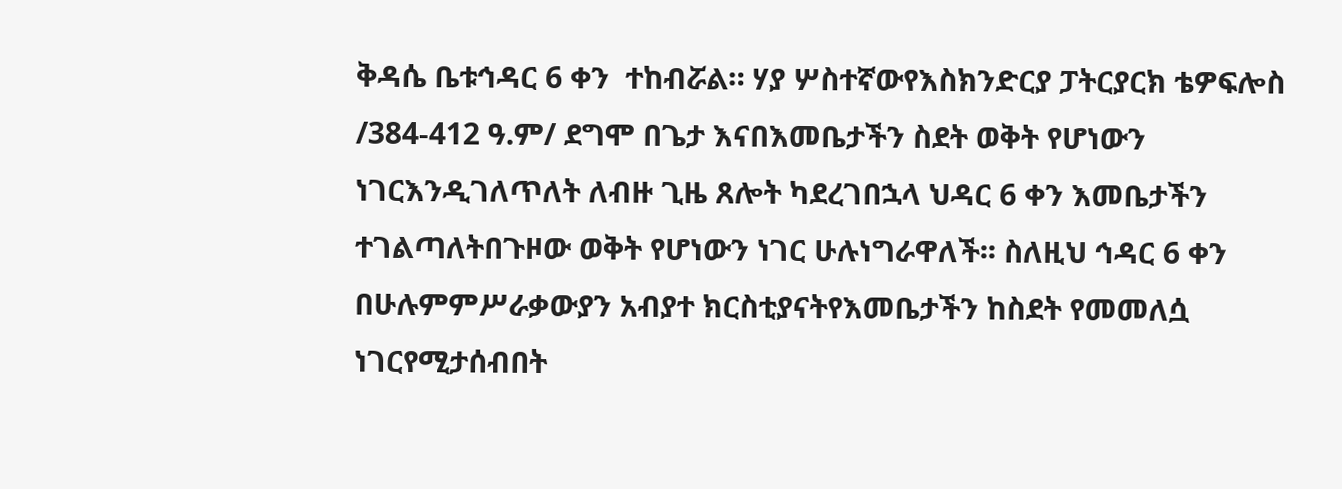ቅዳሴ ቤቱኅዳር 6 ቀን  ተከብሯል። ሃያ ሦስተኛውየእስክንድርያ ፓትርያርክ ቴዎፍሎስ /384-412 ዓ.ም/ ደግሞ በጌታ እናበእመቤታችን ስደት ወቅት የሆነውን ነገርእንዲገለጥለት ለብዙ ጊዜ ጸሎት ካደረገበኋላ ህዳር 6 ቀን እመቤታችን ተገልጣለትበጉዞው ወቅት የሆነውን ነገር ሁሉነግራዋለች፡፡ ስለዚህ ኅዳር 6 ቀን በሁሉምምሥራቃውያን አብያተ ክርስቲያናትየእመቤታችን ከስደት የመመለሷ ነገርየሚታሰብበት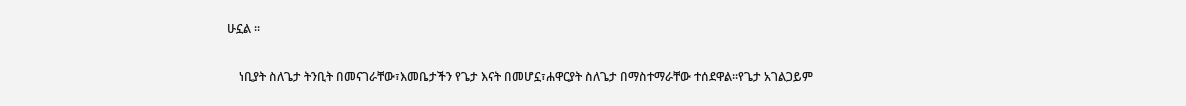ሁኗል ፡፡

    ነቢያት ስለጌታ ትንቢት በመናገራቸው፣እመቤታችን የጌታ እናት በመሆኗ፣ሐዋርያት ስለጌታ በማስተማራቸው ተሰደዋል፡፡የጌታ አገልጋይም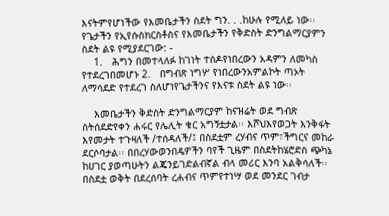እናትምየሆነችው የእመቤታችን ስደት ግን. . .ከሁሉ የሚለይ ነው፡፡ የጌታችን የኢየሱስክርስቶስና የእመቤታችን የቅድስት ድንግልማርያምን ስደት ልዩ የሚያደርገው: -
    1.   ሕግን በመተላለፉ ከገነት ተሰዶየነበረውን አዳምን ለመካስ የተደረገበመሆኑ 2.   በግብጽ ነግሦ የነበረውንአምልኮት ጣኦት ለማሳደድ የተደረገ ስለሆነየጌታችንና የእናቱ ስደት ልዩ ነው፡፡

    እመቤታችን ቅድስት ድንግልማርያም ከናዝሬት ወደ ግብጽ ስትሰደድየቀን ሐሩር የሌሊት ቁር አግኝቷታል፡፡ እሾህእየወጋት እንቅፋት እየመታት ተጉዛለች /ተሰዳለች/፤ በስደቷም ረሃብና ጥም፣ችግርና መከራ ደርሶባታል፡፡ በበረሃውወንበዴዎችን ባየች ጊዜም በስደትከሄሮድስ ጭካኔ ከሀገር ያወጣሁትን ልጄንይገድልብኛል ብላ መሪር እንባ አልቅሳለች፡፡በስደቷ ወቅት በደረሰባት ረሐብና ጥምየተነሣ ወደ መንደር ገብታ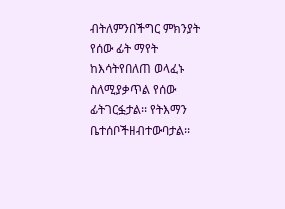ብትለምንበችግር ምክንያት የሰው ፊት ማየት ከእሳትየበለጠ ወላፈኑ ስለሚያቃጥል የሰው ፊትገርፏታል፡፡ የትእማን ቤተሰቦችዘብተውባታል፡፡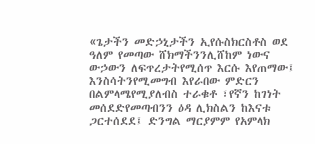«ጌታችን መድኃኒታችን ኢየሱስክርስቶስ ወደ ዓለም የመጣው ሸክማችንንሊሸከም ነውና ውኃውን ለፍጥረታትየሚሰጥ እርሱ እየጠማው፤ እንስሳትንየሚመግብ እየራበው ምድርን በልምላሜየሚያለብስ ተራቁቶ ፣የኛን ከገነት መሰደድየመጣብንን ዕዳ ሊክስልን ከእናቱ ጋርተሰደደ፤ ድንግል ማርያምም የአምላክ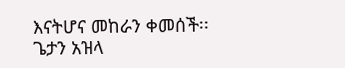እናትሆና መከራን ቀመሰች፡፡ ጌታን አዝላ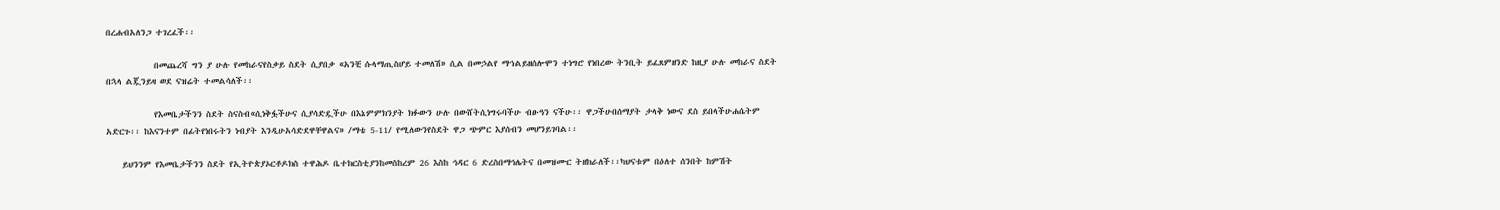በረሐብአለንጋ ተገረፈች፡፡

            በመጨረሻ ግን ያ ሁሉ የመከራናየስቃይ ስደት ሲያበቃ «አንቺ ሱላማጢስሆይ ተመለሽ» ሲል በመኃልየ ማኀልይዘሰሎሞን ተነግሮ የነበረው ትንቢት ይፈጸምዘንድ ከዚያ ሁሉ መከራና ስደት በኋላ ልጇንይዛ ወደ ናዝሬት ተመልሳለች፡፡

            የእመቤታችንን ስደት ስናስብ«ሲነቅፏችሁና ሲያሳድዷችሁ በእኔምምክንያት ክፉውን ሁሉ በውሸትሲነግሩባችሁ ብፁዓን ናችሁ፡፡ ዋጋችሁበሰማያት ታላቅ ነውና ደስ ይበላችሁሐሴትም አድርጉ፡፡ ከእናንተም በፊትየነበሩትን ነብያት እንዲሁአሳድደዋቸዋልና» /ማቴ 5-11/ የሚለውንየስደት ዋጋ ጭምር እያሰብን መሆንይገባል፡፡

    ይህንንም የእመቤታችንን ስደት የኢትዮጵያኦርቶዶክስ ተዋሕዶ ቤተክርስቲያንከመስከረም 26 እስከ ኅዳር 6 ድረስበማኅሌትና በመዝሙር ትዘክራለች፡፡ካህናቱም በዕለተ ሰንበት ከምሽት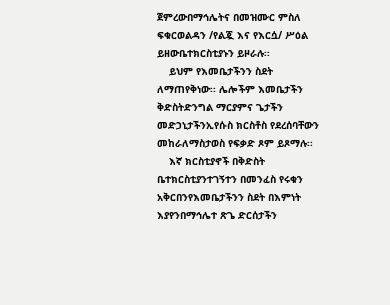ጀምረውበማኅሌትና በመዝሙር ምስለ ፍቁርወልዳን /የልጇ እና የእርሷ/ ሥዕል ይዘውቤተክርስቲያኑን ይዞራሉ፡፡
    ይህም የእመቤታችንን ስደት ለማጠየቅነው፡፡ ሌሎችም እመቤታችን ቅድስትድንግል ማርያምና ጌታችን መድኃኒታችንኢየሱስ ክርስቶስ የደረሰባቸውን መከራለማስታወስ የፍቃድ ጾም ይጾማሉ፡፡
    እኛ ክርስቲያኖች በቅድስት ቤተክርስቲያንተገኝተን በመንፈስ የሩቁን አቅርበንየእመቤታችንን ስደት በእምነት እያየንበማኅሌተ ጽጌ ድርሰታችን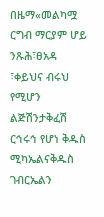በዜማ«መልካሟ ርግብ ማርያም ሆይ ንጹሕ፣ፀአዳ ፣ቀይህና ብሩህ የሚሆን ልጅሽንታቅፈሽ ርኅሩኅ የሆነ ቅዱስ ሚካኤልናቅዱስ ገብርኤልን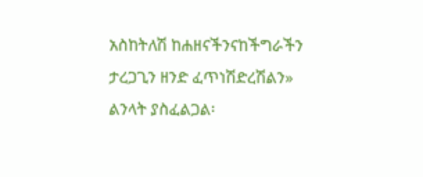አስከትለሽ ከሐዘናችንናከችግራችን ታረጋጊን ዘንድ ፈጥነሽድረሽልን» ልንላት ያስፈልጋል፡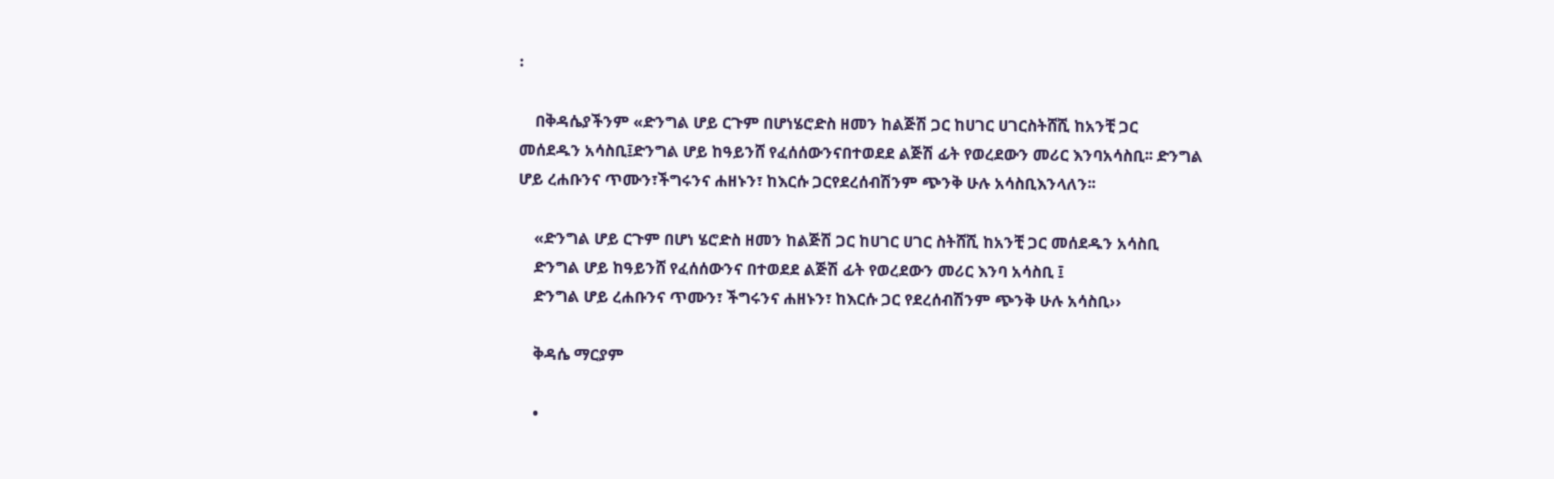፡

    በቅዳሴያችንም «ድንግል ሆይ ርጉም በሆነሄሮድስ ዘመን ከልጅሽ ጋር ከሀገር ሀገርስትሸሺ ከአንቺ ጋር መሰደዱን አሳስቢ፤ድንግል ሆይ ከዓይንሸ የፈሰሰውንናበተወደደ ልጅሽ ፊት የወረደውን መሪር እንባአሳስቢ፡፡ ድንግል ሆይ ረሐቡንና ጥሙን፣ችግሩንና ሐዘኑን፣ ከእርሱ ጋርየደረሰብሽንም ጭንቅ ሁሉ አሳስቢእንላለን፡፡

    «ድንግል ሆይ ርጉም በሆነ ሄሮድስ ዘመን ከልጅሽ ጋር ከሀገር ሀገር ስትሸሺ ከአንቺ ጋር መሰደዱን አሳስቢ
    ድንግል ሆይ ከዓይንሸ የፈሰሰውንና በተወደደ ልጅሽ ፊት የወረደውን መሪር እንባ አሳስቢ ፤
    ድንግል ሆይ ረሐቡንና ጥሙን፣ ችግሩንና ሐዘኑን፣ ከእርሱ ጋር የደረሰብሽንም ጭንቅ ሁሉ አሳስቢ››

    ቅዳሴ ማርያም

    •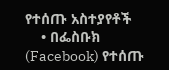የተሰጡ አስተያየቶች
    • በፌስቡክ (Facebook) የተሰጡ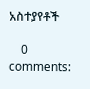አስተያየቶች

    0 comments: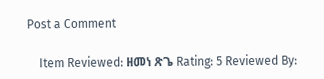Post a Comment

    Item Reviewed: ዘመነ ጽጌ Rating: 5 Reviewed By: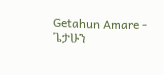Getahun Amare - ጌታሁን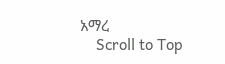አማረ
    Scroll to Top